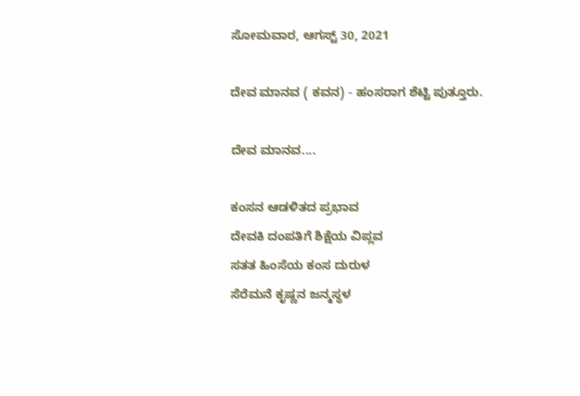ಸೋಮವಾರ, ಆಗಸ್ಟ್ 30, 2021

ದೇವ ಮಾನವ ( ಕವನ) - ಹಂಸರಾಗ ಶೆಟ್ಟಿ ಪುತ್ತೂರು.

ದೇವ ಮಾನವ....

ಕಂಸನ ಆಡಳಿತದ ಪ್ರಭಾವ
ದೇವಕಿ ದಂಪತಿಗೆ ಶಿಕ್ಷೆಯ ವಿಪ್ಲವ
ಸತತ ಹಿಂಸೆಯ ಕಂಸ ದುರುಳ
ಸೆರೆಮನೆ ಕೃಷ್ಣನ ಜನ್ಮಸ್ಥಳ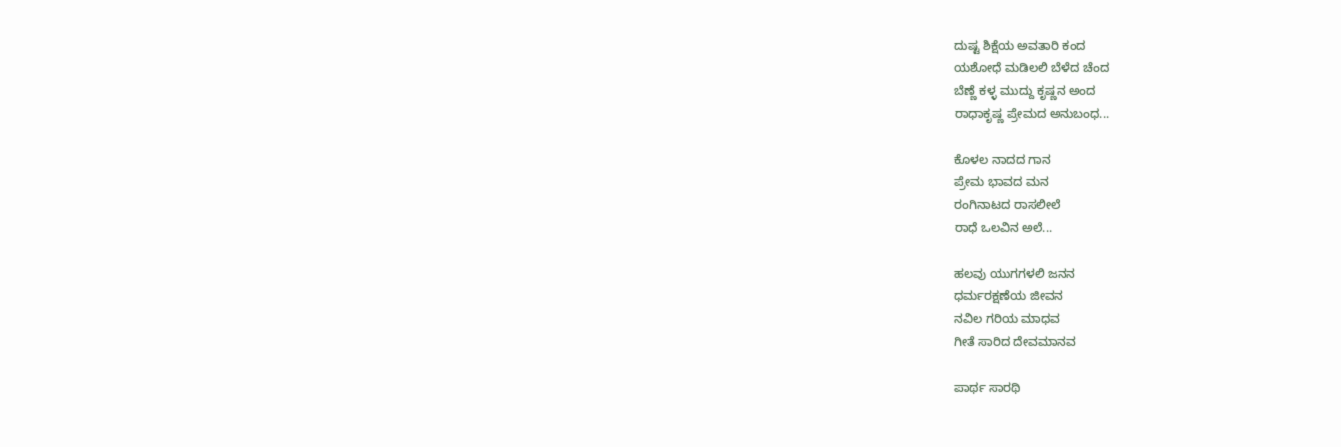ದುಷ್ಟ ಶಿಕ್ಷೆಯ ಅವತಾರಿ ಕಂದ
ಯಶೋಧೆ ಮಡಿಲಲಿ ಬೆಳೆದ ಚೆಂದ
ಬೆಣ್ಣೆ ಕಳ್ಳ ಮುದ್ದು ಕೃಷ್ಣನ ಅಂದ
ರಾಧಾಕೃಷ್ಣ ಪ್ರೇಮದ ಅನುಬಂಧ...

ಕೊಳಲ ನಾದದ ಗಾನ
ಪ್ರೇಮ ಭಾವದ ಮನ
ರಂಗಿನಾಟದ ರಾಸಲೀಲೆ
ರಾಧೆ ಒಲವಿನ ಅಲೆ...

ಹಲವು ಯುಗಗಳಲಿ ಜನನ
ಧರ್ಮರಕ್ಷಣೆಯ ಜೀವನ
ನವಿಲ ಗರಿಯ ಮಾಧವ
ಗೀತೆ ಸಾರಿದ ದೇವಮಾನವ

ಪಾರ್ಥ ಸಾರಥಿ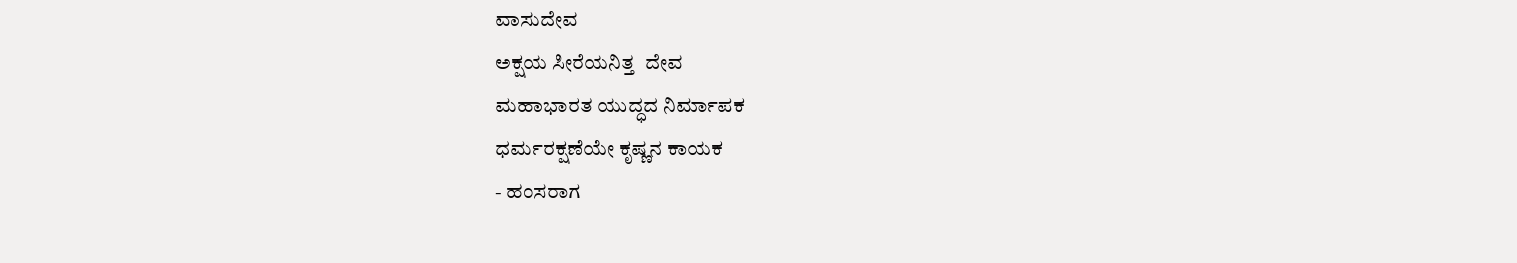ವಾಸುದೇವ
ಅಕ್ಷಯ ಸೀರೆಯನಿತ್ತ  ದೇವ
ಮಹಾಭಾರತ ಯುದ್ಧದ ನಿರ್ಮಾಪಕ
ಧರ್ಮರಕ್ಷಣೆಯೇ ಕೃಷ್ಣನ ಕಾಯಕ
- ಹಂಸರಾಗ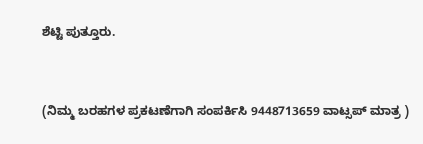ಶೆಟ್ಟಿ ಪುತ್ತೂರು.


(ನಿಮ್ಮ ಬರಹಗಳ ಪ್ರಕಟಣೆಗಾಗಿ ಸಂಪರ್ಕಿಸಿ 9448713659 ವಾಟ್ಸಪ್ ಮಾತ್ರ )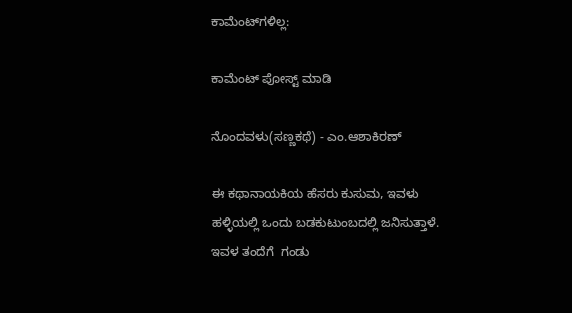ಕಾಮೆಂಟ್‌ಗಳಿಲ್ಲ:

ಕಾಮೆಂಟ್‌‌ ಪೋಸ್ಟ್‌ ಮಾಡಿ

ನೊಂದವಳು(ಸಣ್ಣಕಥೆ) - ಎಂ.ಆಶಾಕಿರಣ್

ಈ ಕಥಾನಾಯಕಿಯ ಹೆಸರು ಕುಸುಮ, ಇವಳು ಹಳ್ಳಿಯಲ್ಲಿ ಒಂದು ಬಡಕುಟುಂಬದಲ್ಲಿ ಜನಿಸುತ್ತಾಳೆ. ಇವಳ ತಂದೆಗೆ  ಗಂಡು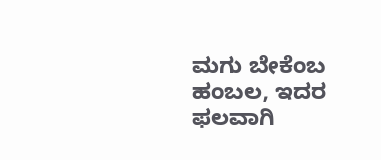ಮಗು ಬೇಕೆಂಬ ಹಂಬಲ, ಇದರ ಫಲವಾಗಿ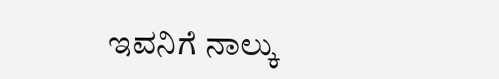ಇವನಿಗೆ ನಾಲ್ಕು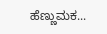ಹೆಣ್ಣುಮಕ...